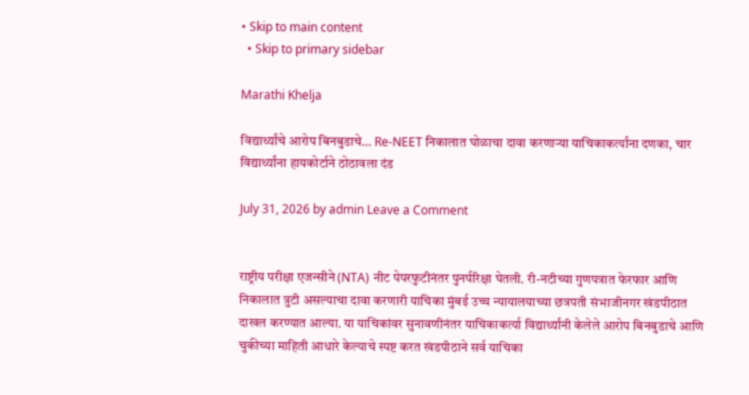• Skip to main content
  • Skip to primary sidebar

Marathi Khelja

विद्यार्थ्यांचे आरोप बिनबुडाचे… Re-NEET निकालात घोळाचा दावा करणाऱ्या याचिकाकर्त्यांना दणका, चार विद्यार्थ्यांना हायकोर्टाने ठोठावला दंड

July 31, 2026 by admin Leave a Comment


राष्ट्रीय परीक्षा एजन्सीने (NTA) नीट पेपरफुटीनंतर पुनर्परिक्षा घेतली. री-नटीच्या गुणपत्रात फेरफार आणि निकालात त्रुटी असल्याचा दावा करणारी याचिका मुंबई उच्च न्यायालयाच्या छत्रपती संभाजीनगर खंडपीठात दाखल करण्यात आल्या. या याचिकांवर सुनावणीनंतर याचिकाकर्त्या विद्यार्थ्यांनी केलेले आरोप बिनबुडाचे आणि चुकीच्या माहिती आधारे केल्याचे स्पष्ट करत खंडपीठाने सर्व याचिका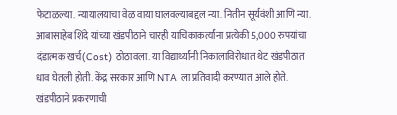फेटाळल्या. न्यायालयाचा वेळ वाया घालवल्याबद्दल न्या. नितीन सूर्यवंशी आणि न्या. आबासाहेब शिंदे यांच्या खंडपीठाने चारही याचिकाकर्त्यांना प्रत्येकी 5,000 रुपयांचा दंडात्मक खर्च(Cost) ठोठावला. या विद्यार्थ्यांनी निकालाविरोधात थेट खंडपीठात धाव घेतली होती. केंद्र सरकार आणि NTA ला प्रतिवादी करण्यात आले होते. खंडपीठाने प्रकरणाची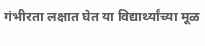गंभीरता लक्षात घेत या विद्यार्थ्यांच्या मूळ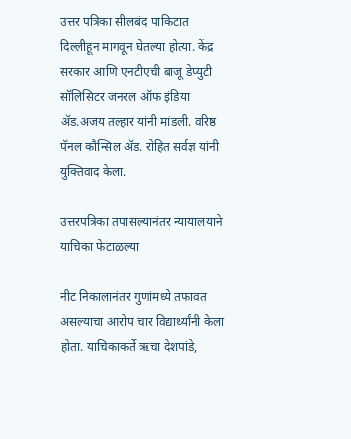उत्तर पत्रिका सीलबंद पाकिटात दिल्लीहून मागवून घेतल्या होत्या. केंद्र सरकार आणि एनटीएची बाजू डेप्युटी सॉलिसिटर जनरल ऑफ इंडिया ॲड.अजय तल्हार यांनी मांडली. वरिष्ठ पॅनल कौन्सिल ॲड. रोहित सर्वज्ञ यांनी युक्तिवाद केला.

उत्तरपत्रिका तपासल्यानंतर न्यायालयाने याचिका फेटाळल्या

नीट निकालानंतर गुणांमध्ये तफावत असल्याचा आरोप चार विद्यार्थ्यांनी केला होता. याचिकाकर्ते ऋचा देशपांडे,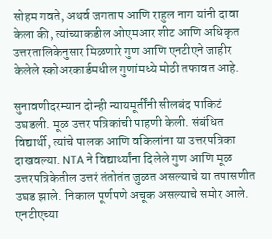सोहम गवते, अथर्व जगताप आणि राहुल नाग यांनी दावा केला की, त्यांच्याकडील ओएमआर शीट आणि अधिकृत उत्तरतालिकेनुसार मिळणारे गुण आणि एनटीएने जाहीर केलेले स्कोअरकार्डमधील गुणांमध्ये मोठी तफावत आहे.

सुनावणीदरम्यान दोन्ही न्यायमूर्तींनी सीलबंद पाकिटं उघडली. मूळ उत्तर पत्रिकांची पाहणी केली. संबंधित विद्यार्थी, त्यांचे पालक आणि वकिलांना या उत्तरपत्रिका दाखवल्या. NTA ने विद्यार्थ्यांना दिलेले गुण आणि मूळ उत्तरपत्रिकेतील उत्तरं तंतोतंत जुळत असल्याचे या तपासणीत उघड झाले. निकाल पूर्णपणे अचूक असल्याचे समोर आले. एनटीएच्या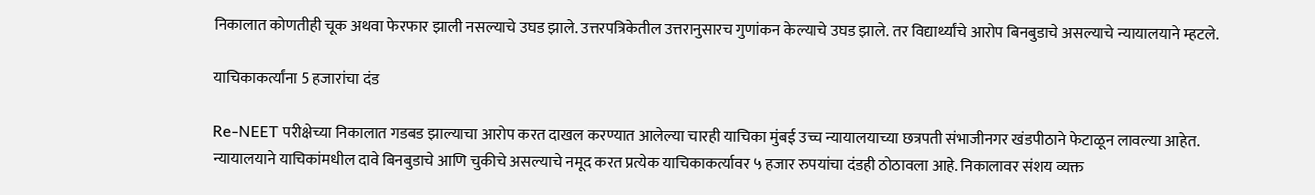निकालात कोणतीही चूक अथवा फेरफार झाली नसल्याचे उघड झाले. उत्तरपत्रिकेतील उत्तरानुसारच गुणांकन केल्याचे उघड झाले. तर विद्यार्थ्यांचे आरोप बिनबुडाचे असल्याचे न्यायालयाने म्हटले.

याचिकाकर्त्यांना 5 हजारांचा दंड

Re-NEET परीक्षेच्या निकालात गडबड झाल्याचा आरोप करत दाखल करण्यात आलेल्या चारही याचिका मुंबई उच्च न्यायालयाच्या छत्रपती संभाजीनगर खंडपीठाने फेटाळून लावल्या आहेत. न्यायालयाने याचिकांमधील दावे बिनबुडाचे आणि चुकीचे असल्याचे नमूद करत प्रत्येक याचिकाकर्त्यावर ५ हजार रुपयांचा दंडही ठोठावला आहे. निकालावर संशय व्यक्त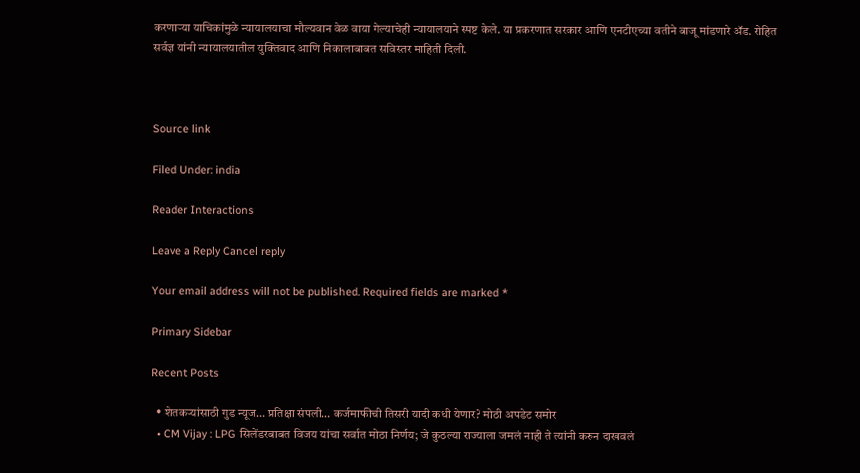करणाऱ्या याचिकांमुळे न्यायालयाचा मौल्यवान वेळ वाया गेल्याचेही न्यायालयाने स्पष्ट केले. या प्रकरणात सरकार आणि एनटीएच्या वतीने बाजू मांडणारे ॲड. रोहित सर्वज्ञ यांनी न्यायालयातील युक्तिवाद आणि निकालाबाबत सविस्तर माहिती दिली.



Source link

Filed Under: india

Reader Interactions

Leave a Reply Cancel reply

Your email address will not be published. Required fields are marked *

Primary Sidebar

Recent Posts

  • शेतकऱ्यांसाठी गुड न्यूज… प्रतिक्षा संपली… कर्जमाफीची तिसरी यादी कधी येणार? मोठी अपडेट समोर
  • CM Vijay : LPG सिलेंडरबाबत विजय यांचा सर्वात मोठा निर्णय; जे कुठल्या राज्याला जमलं नाही ते त्यांनी करुन दाखवलं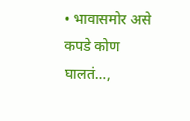• भावासमोर असे कपडे कोण घालतं…,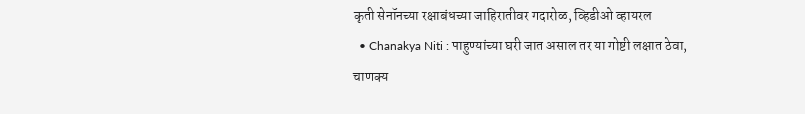कृती सेनॉनच्या रक्षाबंधच्या जाहिरातीवर गदारोळ, व्हिडीओ व्हायरल
  • Chanakya Niti : पाहुण्यांच्या घरी जात असाल तर या गोष्टी लक्षात ठेवा, चाणक्य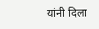यांनी दिला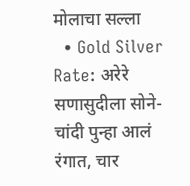मोलाचा सल्ला
  • Gold Silver Rate: अरेरे सणासुदीला सोने-चांदी पुन्हा आलं रंगात, चार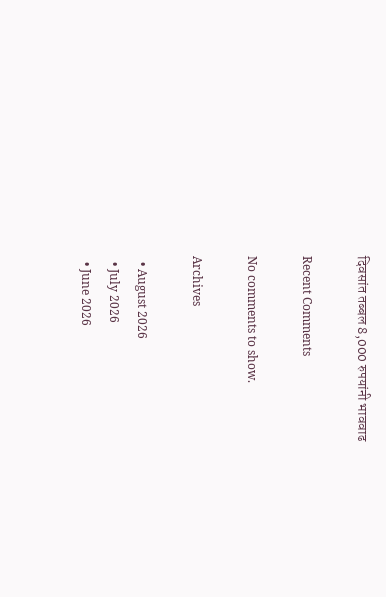दिवसांत तब्बल 8,000 रुपयांनी भाववाढ

Recent Comments

No comments to show.

Archives

  • August 2026
  • July 2026
  • June 2026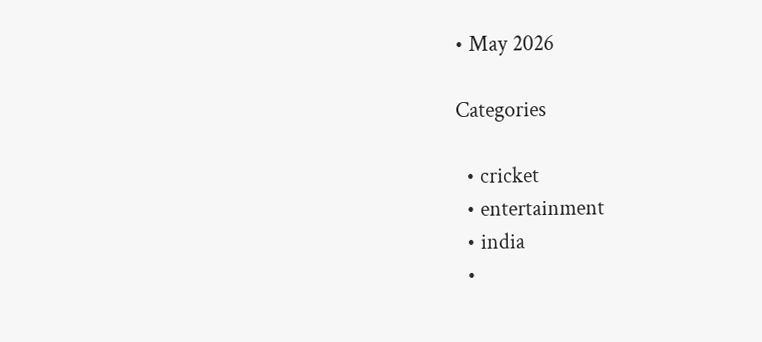• May 2026

Categories

  • cricket
  • entertainment
  • india
  •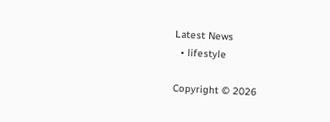Latest News
  • lifestyle

Copyright © 2026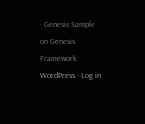· Genesis Sample on Genesis Framework · WordPress · Log in